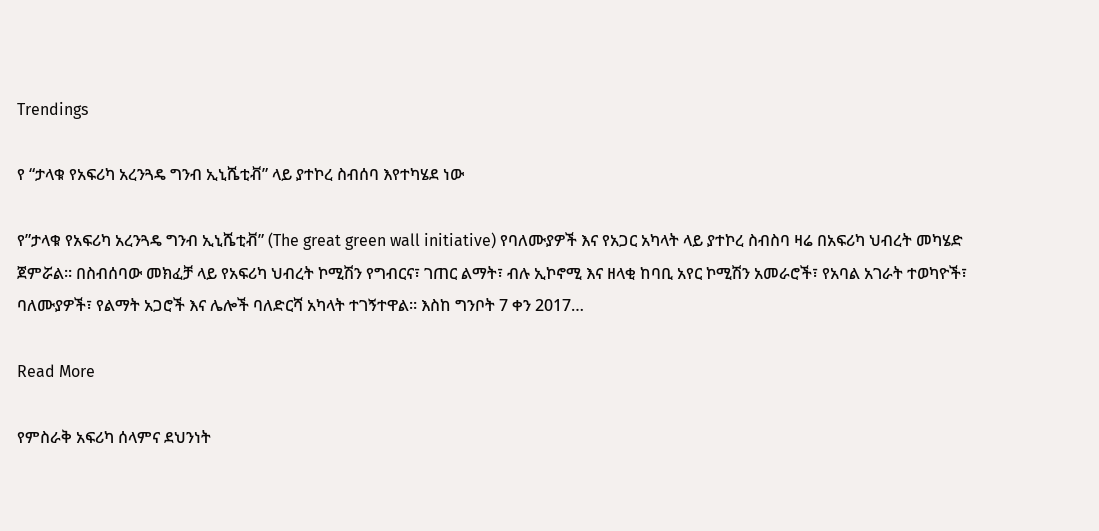Trendings

የ “ታላቁ የአፍሪካ አረንጓዴ ግንብ ኢኒሼቲቭ” ላይ ያተኮረ ስብሰባ እየተካሄደ ነው

የ”ታላቁ የአፍሪካ አረንጓዴ ግንብ ኢኒሼቲቭ” (The great green wall initiative) የባለሙያዎች እና የአጋር አካላት ላይ ያተኮረ ስብስባ ዛሬ በአፍሪካ ህብረት መካሄድ ጀምሯል። በስብሰባው መክፈቻ ላይ የአፍሪካ ህብረት ኮሚሽን የግብርና፣ ገጠር ልማት፣ ብሉ ኢኮኖሚ እና ዘላቂ ከባቢ አየር ኮሚሽን አመራሮች፣ የአባል አገራት ተወካዮች፣ ባለሙያዎች፣ የልማት አጋሮች እና ሌሎች ባለድርሻ አካላት ተገኝተዋል። እስከ ግንቦት 7 ቀን 2017…

Read More

የምስራቅ አፍሪካ ሰላምና ደህንነት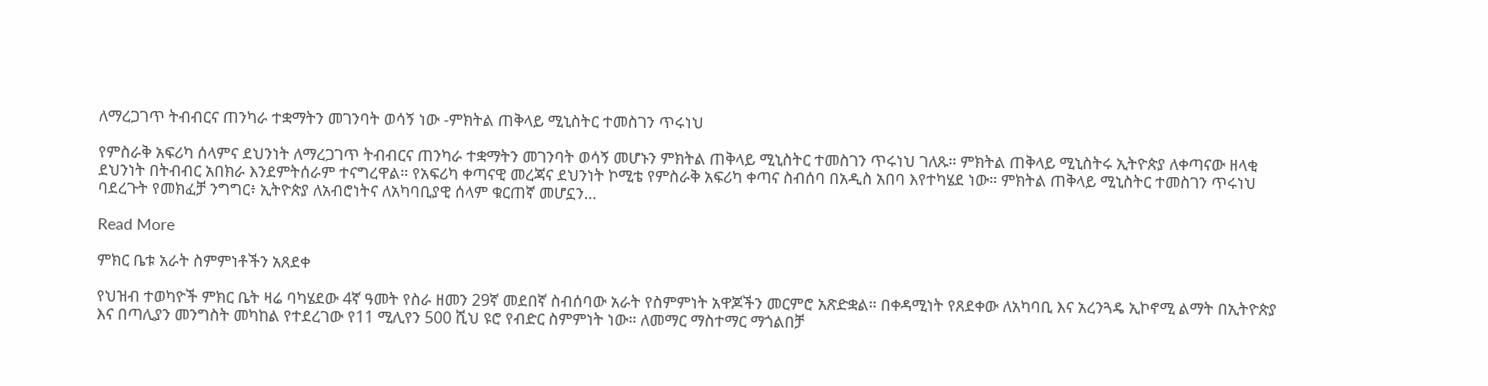ለማረጋገጥ ትብብርና ጠንካራ ተቋማትን መገንባት ወሳኝ ነው -ምክትል ጠቅላይ ሚኒስትር ተመስገን ጥሩነህ

የምስራቅ አፍሪካ ሰላምና ደህንነት ለማረጋገጥ ትብብርና ጠንካራ ተቋማትን መገንባት ወሳኝ መሆኑን ምክትል ጠቅላይ ሚኒስትር ተመስገን ጥሩነህ ገለጹ። ምክትል ጠቅላይ ሚኒስትሩ ኢትዮጵያ ለቀጣናው ዘላቂ ደህንነት በትብብር አበክራ እንደምትሰራም ተናግረዋል። የአፍሪካ ቀጣናዊ መረጃና ደህንነት ኮሚቴ የምስራቅ አፍሪካ ቀጣና ስብሰባ በአዲስ አበባ እየተካሄደ ነው። ምክትል ጠቅላይ ሚኒስትር ተመስገን ጥሩነህ ባደረጉት የመክፈቻ ንግግር፥ ኢትዮጵያ ለአብሮነትና ለአካባቢያዊ ሰላም ቁርጠኛ መሆኗን…

Read More

ምክር ቤቱ አራት ስምምነቶችን አጸደቀ

የህዝብ ተወካዮች ምክር ቤት ዛሬ ባካሄደው 4ኛ ዓመት የስራ ዘመን 29ኛ መደበኛ ስብሰባው አራት የስምምነት አዋጆችን መርምሮ አጽድቋል። በቀዳሚነት የጸደቀው ለአካባቢ እና አረንጓዴ ኢኮኖሚ ልማት በኢትዮጵያ እና በጣሊያን መንግስት መካከል የተደረገው የ11 ሚሊየን 500 ሺህ ዩሮ የብድር ስምምነት ነው። ለመማር ማስተማር ማጎልበቻ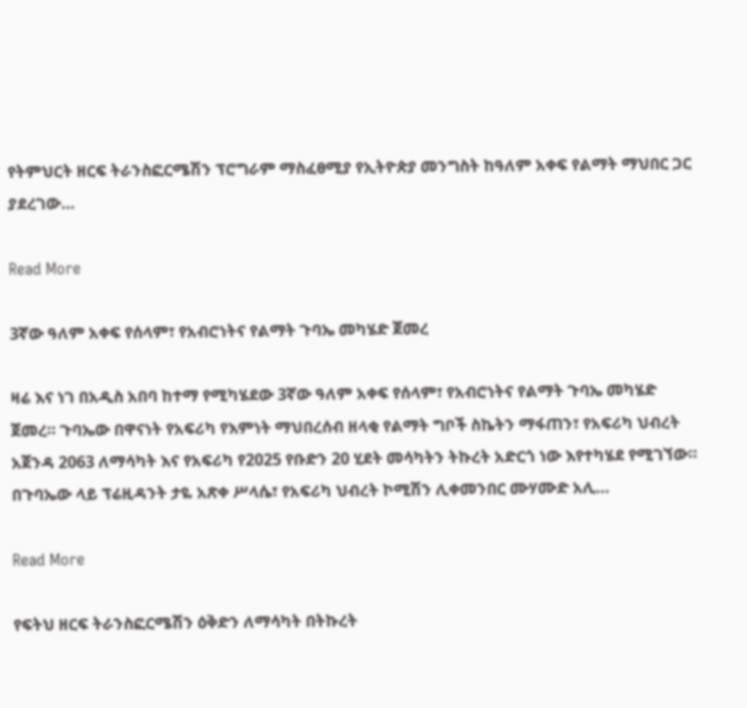የትምህርት ዘርፍ ትራንስፎርሜሽን ፕሮግራም ማስፈፀሚያ የኢትዮጵያ መንግስት ከዓለም አቀፍ የልማት ማህበር ጋር ያደረገው…

Read More

3ኛው ዓለም አቀፍ የሰላም፣ የአብሮነትና የልማት ጉባኤ መካሄድ ጀመረ

ዛሬ እና ነገ በአዲስ አበባ ከተማ የሚካሄደው 3ኛው ዓለም አቀፍ የሰላም፣ የአብሮነትና የልማት ጉባኤ መካሄድ ጀመረ። ጉባኤው በዋናነት የአፍሪካ የእምነት ማህበረሰብ ዘላቂ የልማት ግቦች ስኬትን ማፋጠን፣ የአፍሪካ ህብረት አጀንዳ 2063 ለማሳካት እና የአፍሪካ የ2025 የቡድን 20 ሂደት መሳካትን ትኩረት አድርጎ ነው እየተካሄደ የሚገኘው። በጉባኤው ላይ ፕሬዚዳንት ታዬ አጽቀ ሥላሴ፣ የአፍሪካ ህብረት ኮሚሽን ሊቀመንበር ሙሃሙድ አሊ…

Read More

የፍትህ ዘርፍ ትራንስፎርሜሽን ዕቅድን ለማሳካት በትኩረት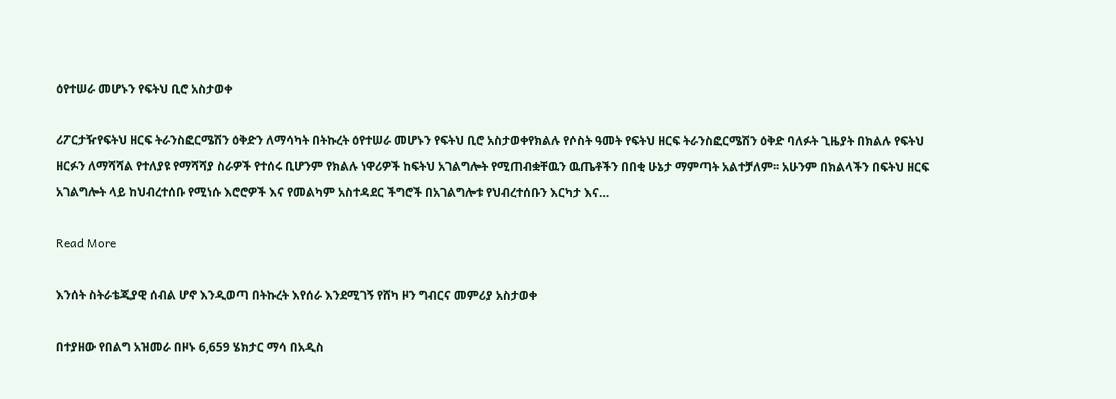ዕየተሠራ መሆኑን የፍትህ ቢሮ አስታወቀ

ሪፖርታዥየፍትህ ዘርፍ ትራንስፎርሜሽን ዕቅድን ለማሳካት በትኩረት ዕየተሠራ መሆኑን የፍትህ ቢሮ አስታወቀየክልሉ የሶስት ዓመት የፍትህ ዘርፍ ትራንስፎርሜሽን ዕቅድ ባለፉት ጊዜያት በክልሉ የፍትህ ዘርፉን ለማሻሻል የተለያዩ የማሻሻያ ስራዎች የተሰሩ ቢሆንም የክልሉ ነዋሪዎች ከፍትህ አገልግሎት የሚጠብቋቸዉን ዉጤቶችን በበቂ ሁኔታ ማምጣት አልተቻለም፡፡ አሁንም በክልላችን በፍትህ ዘርፍ አገልግሎት ላይ ከህብረተሰቡ የሚነሱ እሮሮዎች እና የመልካም አስተዳደር ችግሮች በአገልግሎቱ የህብረተሰቡን እርካታ እና…

Read More

እንሰት ስትራቴጂያዊ ሰብል ሆኖ እንዲወጣ በትኩረት እየሰራ እንደሚገኝ የሸካ ዞን ግብርና መምሪያ አስታወቀ

በተያዘው የበልግ አዝመራ በዞኑ 6,659 ሄክታር ማሳ በአዲስ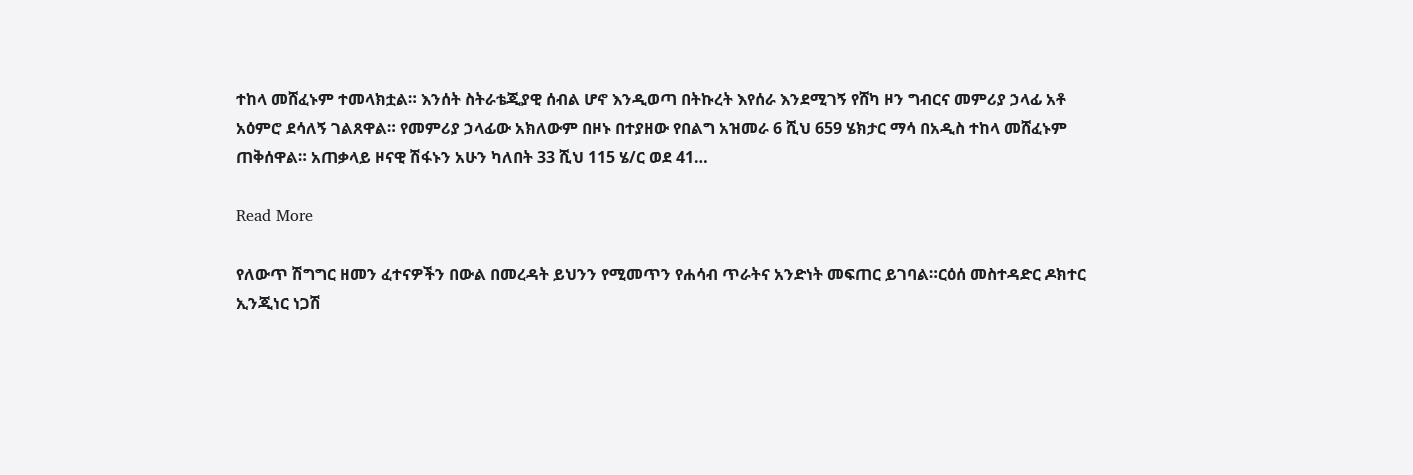ተከላ መሸፈኑም ተመላክቷል። እንሰት ስትራቴጂያዊ ሰብል ሆኖ እንዲወጣ በትኩረት እየሰራ እንደሚገኝ የሸካ ዞን ግብርና መምሪያ ኃላፊ አቶ አዕምሮ ደሳለኝ ገልጸዋል። የመምሪያ ኃላፊው አክለውም በዞኑ በተያዘው የበልግ አዝመራ 6 ሺህ 659 ሄክታር ማሳ በአዲስ ተከላ መሸፈኑም ጠቅሰዋል። አጠቃላይ ዞናዊ ሽፋኑን አሁን ካለበት 33 ሺህ 115 ሄ/ር ወደ 41…

Read More

የለውጥ ሽግግር ዘመን ፈተናዎችን በውል በመረዳት ይህንን የሚመጥን የሐሳብ ጥራትና አንድነት መፍጠር ይገባል።ርዕሰ መስተዳድር ዶክተር ኢንጂነር ነጋሽ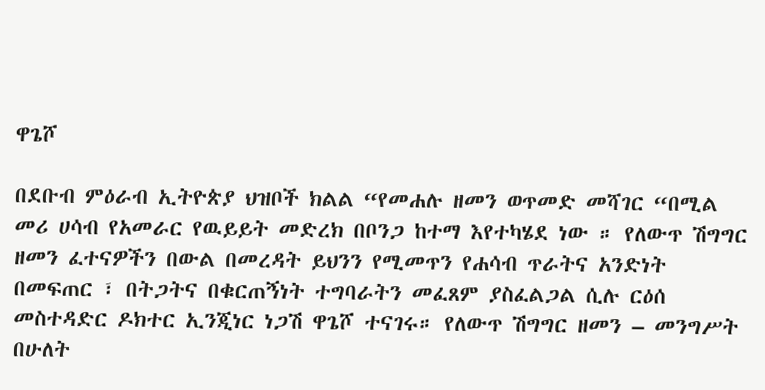ዋጌሾ

በደቡብ ምዕራብ ኢትዮጵያ ህዝቦች ክልል “የመሐሉ ዘመን ወጥመድ መሻገር “በሚል መሪ ሀሳብ የአመራር የዉይይት መድረክ በቦንጋ ከተማ እየተካሄደ ነው ። የለውጥ ሽግግር ዘመን ፈተናዎችን በውል በመረዳት ይህንን የሚመጥን የሐሳብ ጥራትና አንድነት በመፍጠር ፣ በትጋትና በቁርጠኝነት ተግባራትን መፈጸም ያስፈልጋል ሲሉ ርዕሰ መስተዳድር ዶክተር ኢንጂነር ነጋሽ ዋጌሾ ተናገሩ። የለውጥ ሽግግር ዘመን – መንግሥት በሁለት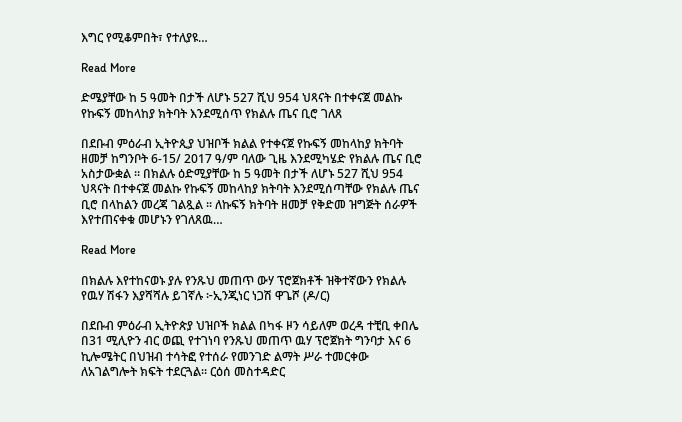እግር የሚቆምበት፣ የተለያዩ…

Read More

ድሜያቸው ከ 5 ዓመት በታች ለሆኑ 527 ሺህ 954 ህጻናት በተቀናጀ መልኩ የኩፍኝ መከላከያ ክትባት እንደሚሰጥ የክልሉ ጤና ቢሮ ገለጸ

በደቡብ ምዕራብ ኢትዮጲያ ህዝቦች ክልል የተቀናጀ የኩፍኝ መከላከያ ክትባት ዘመቻ ከግንቦት 6-15/ 2017 ዓ/ም ባለው ጊዜ እንደሚካሄድ የክልሉ ጤና ቢሮ አስታውቋል ። በክልሉ ዕድሚያቸው ከ 5 ዓመት በታች ለሆኑ 527 ሺህ 954 ህጻናት በተቀናጀ መልኩ የኩፍኝ መከላከያ ክትባት እንደሚሰጣቸው የክልሉ ጤና ቢሮ በላከልን መረጃ ገልጿል ፡፡ ለኩፍኝ ክትባት ዘመቻ የቅድመ ዝግጅት ሰራዎች እየተጠናቀቁ መሆኑን የገለጸዉ…

Read More

በክልሉ እየተከናወኑ ያሉ የንጹህ መጠጥ ውሃ ፕሮጀክቶች ዝቅተኛውን የክልሉ የዉሃ ሽፋን እያሻሻሉ ይገኛሉ ፦ኢንጂነር ነጋሽ ዋጌሾ (ዶ/ር)

በደቡብ ምዕራብ ኢትዮጵያ ህዝቦች ክልል በካፋ ዞን ሳይለም ወረዳ ተቺቢ ቀበሌ በ31 ሚሊዮን ብር ወጪ የተገነባ የንጹህ መጠጥ ዉሃ ፕሮጀክት ግንባታ እና 6 ኪሎሜትር በህዝብ ተሳትፎ የተሰራ የመንገድ ልማት ሥራ ተመርቀው ለአገልግሎት ክፍት ተደርጓል። ርዕሰ መስተዳድር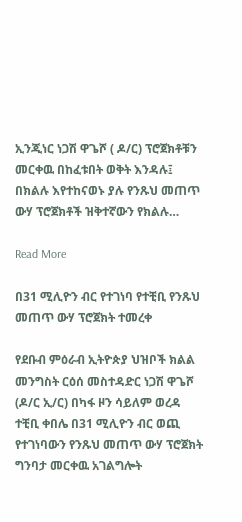ኢንጂነር ነጋሽ ዋጌሾ ( ዶ/ር) ፕሮጀክቶቹን መርቀዉ በከፈቱበት ወቅት እንዳሉ፤ በክልሉ እየተከናወኑ ያሉ የንጹህ መጠጥ ውሃ ፕሮጀክቶች ዝቅተኛውን የክልሉ…

Read More

በ31 ሚሊዮን ብር የተገነባ የተቺቢ የንጹህ መጠጥ ውሃ ፕሮጀክት ተመረቀ

የደቡብ ምዕራብ ኢትዮጵያ ህዝቦች ክልል መንግስት ርዕሰ መስተዳድር ነጋሽ ዋጌሾ (ዶ/ር ኢ/ር) በካፋ ዞን ሳይለም ወረዳ ተቺቢ ቀበሌ በ31 ሚሊዮን ብር ወጪ የተገነባውን የንጹህ መጠጥ ውሃ ፕሮጀክት ግንባታ መርቀዉ አገልግሎት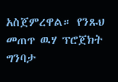አስጀምረዋል። የንጹህ መጠጥ ዉሃ ፕሮጀክት ግንባታ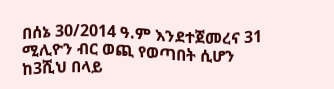በሰኔ 30/2014 ዓ.ም እንደተጀመረና 31 ሚሊዮን ብር ወጪ የወጣበት ሲሆን ከ3ሺህ በላይ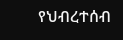የህብረተሰብ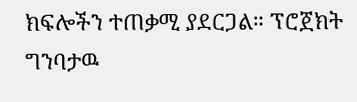ክፍሎችን ተጠቃሚ ያደርጋል። ፕሮጀክት ግንባታዉ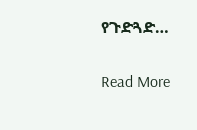የጉድጓድ…

Read More